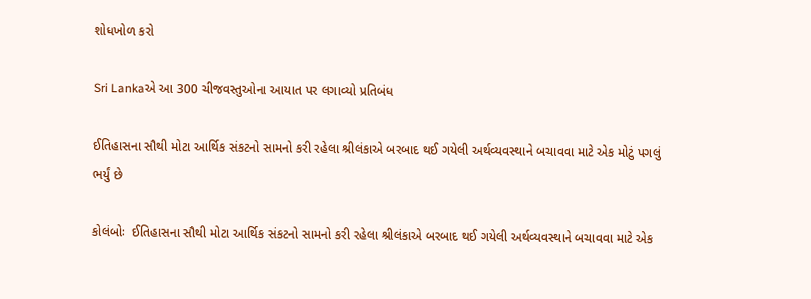શોધખોળ કરો

Sri Lankaએ આ 300 ચીજવસ્તુઓના આયાત પર લગાવ્યો પ્રતિબંધ

ઈતિહાસના સૌથી મોટા આર્થિક સંકટનો સામનો કરી રહેલા શ્રીલંકાએ બરબાદ થઈ ગયેલી અર્થવ્યવસ્થાને બચાવવા માટે એક મોટું પગલું ભર્યું છે

કોલંબોઃ  ઈતિહાસના સૌથી મોટા આર્થિક સંકટનો સામનો કરી રહેલા શ્રીલંકાએ બરબાદ થઈ ગયેલી અર્થવ્યવસ્થાને બચાવવા માટે એક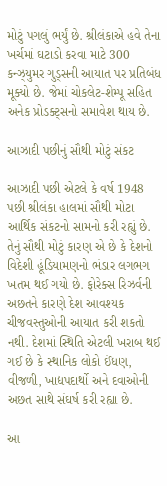મોટું પગલું ભર્યું છે. શ્રીલંકાએ હવે તેના ખર્ચમાં ઘટાડો કરવા માટે 300 કન્ઝ્યુમર ગુડ્સની આયાત પર પ્રતિબંધ મૂક્યો છે. જેમાં ચોકલેટ-શેમ્પૂ સહિત અનેક પ્રોડક્ટ્સનો સમાવેશ થાય છે.

આઝાદી પછીનું સૌથી મોટું સંકટ

આઝાદી પછી એટલે કે વર્ષ 1948 પછી શ્રીલંકા હાલમાં સૌથી મોટા આર્થિક સંકટનો સામનો કરી રહ્યું છે. તેનું સૌથી મોટું કારણ એ છે કે દેશનો વિદેશી હૂંડિયામણનો ભંડાર લગભગ ખતમ થઈ ગયો છે. ફોરેક્સ રિઝર્વની અછતને કારણે દેશ આવશ્યક ચીજવસ્તુઓની આયાત કરી શકતો નથી. દેશમાં સ્થિતિ એટલી ખરાબ થઈ ગઈ છે કે સ્થાનિક લોકો ઈંધણ, વીજળી, ખાદ્યપદાર્થો અને દવાઓની અછત સાથે સંઘર્ષ કરી રહ્યા છે.

આ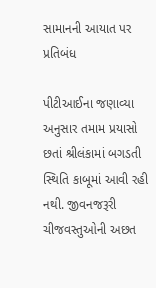સામાનની આયાત પર પ્રતિબંધ

પીટીઆઈના જણાવ્યા અનુસાર તમામ પ્રયાસો છતાં શ્રીલંકામાં બગડતી સ્થિતિ કાબૂમાં આવી રહી નથી. જીવનજરૂરી ચીજવસ્તુઓની અછત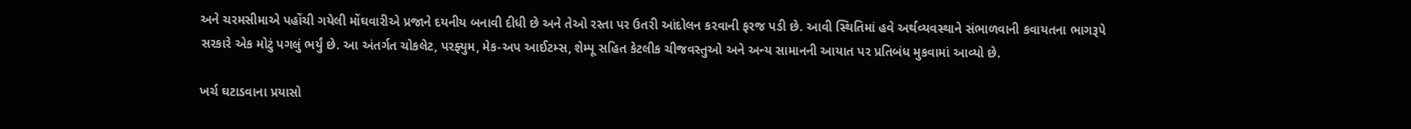અને ચરમસીમાએ પહોંચી ગયેલી મોંઘવારીએ પ્રજાને દયનીય બનાવી દીધી છે અને તેઓ રસ્તા પર ઉતરી આંદોલન કરવાની ફરજ પડી છે. આવી સ્થિતિમાં હવે અર્થવ્યવસ્થાને સંભાળવાની કવાયતના ભાગરૂપે સરકારે એક મોટું પગલું ભર્યું છે. આ અંતર્ગત ચોકલેટ, પરફ્યુમ, મેક-અપ આઈટમ્સ, શેમ્પૂ સહિત કેટલીક ચીજવસ્તુઓ અને અન્ય સામાનની આયાત પર પ્રતિબંધ મુકવામાં આવ્યો છે.

ખર્ચ ઘટાડવાના પ્રયાસો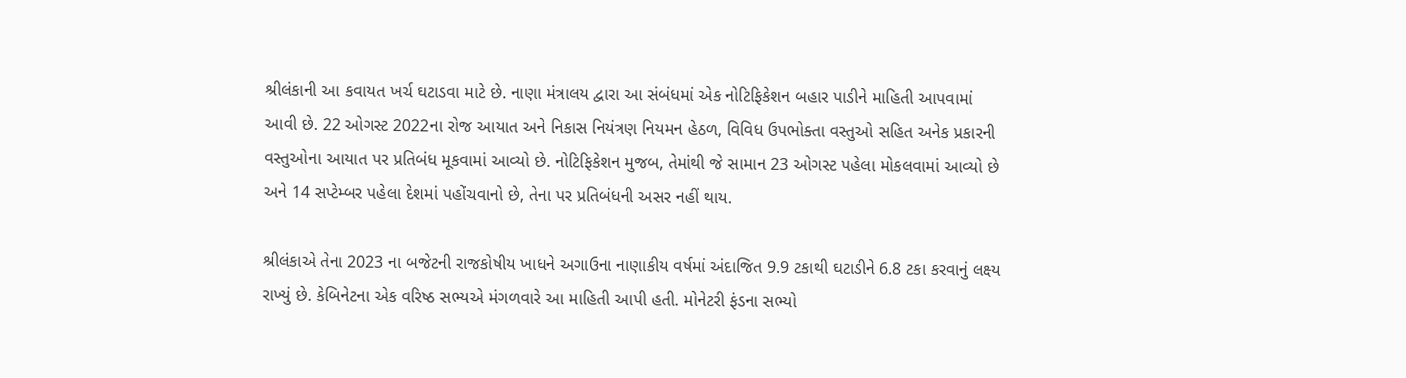શ્રીલંકાની આ કવાયત ખર્ચ ઘટાડવા માટે છે. નાણા મંત્રાલય દ્વારા આ સંબંધમાં એક નોટિફિકેશન બહાર પાડીને માહિતી આપવામાં આવી છે. 22 ઓગસ્ટ 2022ના રોજ આયાત અને નિકાસ નિયંત્રણ નિયમન હેઠળ, વિવિધ ઉપભોક્તા વસ્તુઓ સહિત અનેક પ્રકારની વસ્તુઓના આયાત પર પ્રતિબંધ મૂકવામાં આવ્યો છે. નોટિફિકેશન મુજબ, તેમાંથી જે સામાન 23 ઓગસ્ટ પહેલા મોકલવામાં આવ્યો છે અને 14 સપ્ટેમ્બર પહેલા દેશમાં પહોંચવાનો છે, તેના પર પ્રતિબંધની અસર નહીં થાય.

શ્રીલંકાએ તેના 2023 ના બજેટની રાજકોષીય ખાધને અગાઉના નાણાકીય વર્ષમાં અંદાજિત 9.9 ટકાથી ઘટાડીને 6.8 ટકા કરવાનું લક્ષ્ય રાખ્યું છે. કેબિનેટના એક વરિષ્ઠ સભ્યએ મંગળવારે આ માહિતી આપી હતી. મોનેટરી ફંડના સભ્યો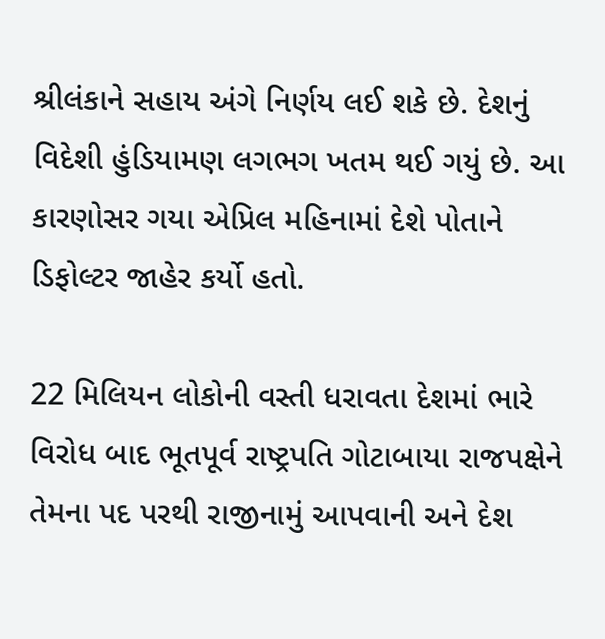શ્રીલંકાને સહાય અંગે નિર્ણય લઈ શકે છે. દેશનું વિદેશી હુંડિયામણ લગભગ ખતમ થઈ ગયું છે. આ કારણોસર ગયા એપ્રિલ મહિનામાં દેશે પોતાને ડિફોલ્ટર જાહેર કર્યો હતો.

22 મિલિયન લોકોની વસ્તી ધરાવતા દેશમાં ભારે વિરોધ બાદ ભૂતપૂર્વ રાષ્ટ્રપતિ ગોટાબાયા રાજપક્ષેને તેમના પદ પરથી રાજીનામું આપવાની અને દેશ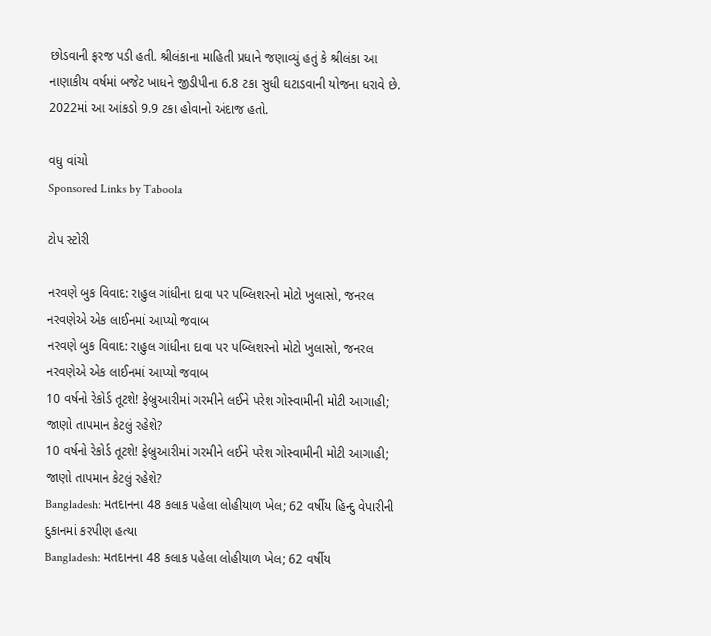છોડવાની ફરજ પડી હતી. શ્રીલંકાના માહિતી પ્રધાને જણાવ્યું હતું કે શ્રીલંકા આ નાણાકીય વર્ષમાં બજેટ ખાધને જીડીપીના 6.8 ટકા સુધી ઘટાડવાની યોજના ધરાવે છે. 2022માં આ આંકડો 9.9 ટકા હોવાનો અંદાજ હતો.

વધુ વાંચો
Sponsored Links by Taboola

ટોપ સ્ટોરી

નરવણે બુક વિવાદ: રાહુલ ગાંધીના દાવા પર પબ્લિશરનો મોટો ખુલાસો, જનરલ નરવણેએ એક લાઈનમાં આપ્યો જવાબ
નરવણે બુક વિવાદ: રાહુલ ગાંધીના દાવા પર પબ્લિશરનો મોટો ખુલાસો, જનરલ નરવણેએ એક લાઈનમાં આપ્યો જવાબ
10 વર્ષનો રેકોર્ડ તૂટશે! ફેબ્રુઆરીમાં ગરમીને લઈને પરેશ ગોસ્વામીની મોટી આગાહી; જાણો તાપમાન કેટલું રહેશે?
10 વર્ષનો રેકોર્ડ તૂટશે! ફેબ્રુઆરીમાં ગરમીને લઈને પરેશ ગોસ્વામીની મોટી આગાહી; જાણો તાપમાન કેટલું રહેશે?
Bangladesh: મતદાનના 48 કલાક પહેલા લોહીયાળ ખેલ; 62 વર્ષીય હિન્દુ વેપારીની દુકાનમાં કરપીણ હત્યા
Bangladesh: મતદાનના 48 કલાક પહેલા લોહીયાળ ખેલ; 62 વર્ષીય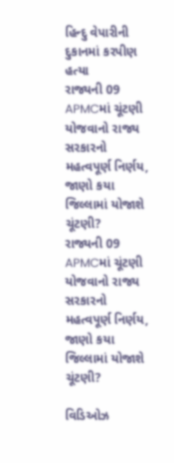હિન્દુ વેપારીની દુકાનમાં કરપીણ હત્યા
રાજ્યની 09 APMCમાં ચૂંટણી યોજવાનો રાજ્ય સરકારનો મહત્વપૂર્ણ નિર્ણય, જાણો કયા જિલ્લામાં યોજાશે ચૂંટણી?
રાજ્યની 09 APMCમાં ચૂંટણી યોજવાનો રાજ્ય સરકારનો મહત્વપૂર્ણ નિર્ણય, જાણો કયા જિલ્લામાં યોજાશે ચૂંટણી?

વિડિઓઝ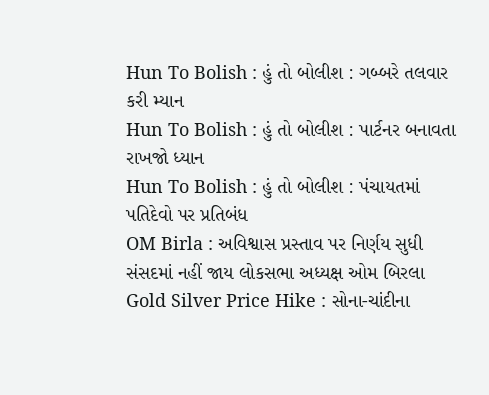Hun To Bolish : હું તો બોલીશ : ગબ્બરે તલવાર કરી મ્યાન
Hun To Bolish : હું તો બોલીશ : પાર્ટનર બનાવતા રાખજો ધ્યાન
Hun To Bolish : હું તો બોલીશ : પંચાયતમાં પતિદેવો પર પ્રતિબંધ
OM Birla : અવિશ્વાસ પ્રસ્તાવ પર નિર્ણય સુધી સંસદમાં નહીં જાય લોકસભા અધ્યક્ષ ઓમ બિરલા
Gold Silver Price Hike : સોના-ચાંદીના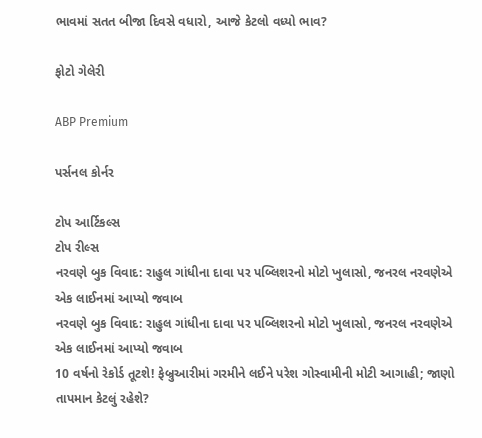ભાવમાં સતત બીજા દિવસે વધારો, આજે કેટલો વધ્યો ભાવ?

ફોટો ગેલેરી

ABP Premium

પર્સનલ કોર્નર

ટોપ આર્ટિકલ્સ
ટોપ રીલ્સ
નરવણે બુક વિવાદ: રાહુલ ગાંધીના દાવા પર પબ્લિશરનો મોટો ખુલાસો, જનરલ નરવણેએ એક લાઈનમાં આપ્યો જવાબ
નરવણે બુક વિવાદ: રાહુલ ગાંધીના દાવા પર પબ્લિશરનો મોટો ખુલાસો, જનરલ નરવણેએ એક લાઈનમાં આપ્યો જવાબ
10 વર્ષનો રેકોર્ડ તૂટશે! ફેબ્રુઆરીમાં ગરમીને લઈને પરેશ ગોસ્વામીની મોટી આગાહી; જાણો તાપમાન કેટલું રહેશે?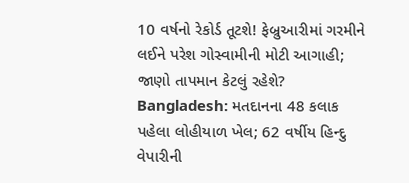10 વર્ષનો રેકોર્ડ તૂટશે! ફેબ્રુઆરીમાં ગરમીને લઈને પરેશ ગોસ્વામીની મોટી આગાહી; જાણો તાપમાન કેટલું રહેશે?
Bangladesh: મતદાનના 48 કલાક પહેલા લોહીયાળ ખેલ; 62 વર્ષીય હિન્દુ વેપારીની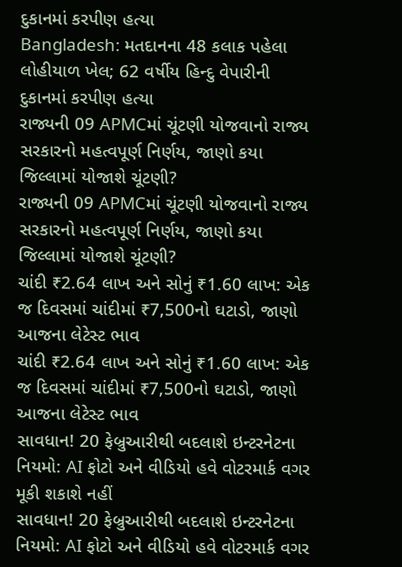દુકાનમાં કરપીણ હત્યા
Bangladesh: મતદાનના 48 કલાક પહેલા લોહીયાળ ખેલ; 62 વર્ષીય હિન્દુ વેપારીની દુકાનમાં કરપીણ હત્યા
રાજ્યની 09 APMCમાં ચૂંટણી યોજવાનો રાજ્ય સરકારનો મહત્વપૂર્ણ નિર્ણય, જાણો કયા જિલ્લામાં યોજાશે ચૂંટણી?
રાજ્યની 09 APMCમાં ચૂંટણી યોજવાનો રાજ્ય સરકારનો મહત્વપૂર્ણ નિર્ણય, જાણો કયા જિલ્લામાં યોજાશે ચૂંટણી?
ચાંદી ₹2.64 લાખ અને સોનું ₹1.60 લાખ: એક જ દિવસમાં ચાંદીમાં ₹7,500નો ઘટાડો, જાણો આજના લેટેસ્ટ ભાવ
ચાંદી ₹2.64 લાખ અને સોનું ₹1.60 લાખ: એક જ દિવસમાં ચાંદીમાં ₹7,500નો ઘટાડો, જાણો આજના લેટેસ્ટ ભાવ
સાવધાન! 20 ફેબ્રુઆરીથી બદલાશે ઇન્ટરનેટના નિયમો: AI ફોટો અને વીડિયો હવે વોટરમાર્ક વગર મૂકી શકાશે નહીં
સાવધાન! 20 ફેબ્રુઆરીથી બદલાશે ઇન્ટરનેટના નિયમો: AI ફોટો અને વીડિયો હવે વોટરમાર્ક વગર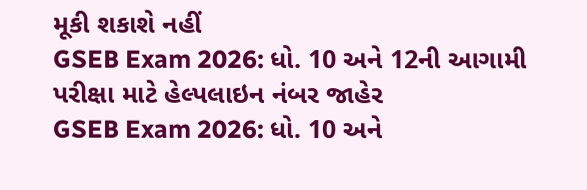મૂકી શકાશે નહીં
GSEB Exam 2026: ધો. 10 અને 12ની આગામી પરીક્ષા માટે હેલ્પલાઇન નંબર જાહેર
GSEB Exam 2026: ધો. 10 અને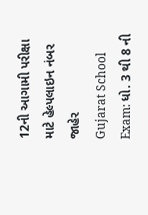12ની આગામી પરીક્ષા માટે હેલ્પલાઇન નંબર જાહેર
Gujarat School Exam: ધો. 3 થી 8 ની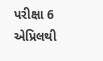પરીક્ષા 6 એપ્રિલથી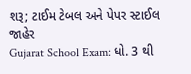શરૂ; ટાઈમ ટેબલ અને પેપર સ્ટાઈલ જાહેર
Gujarat School Exam: ધો. 3 થી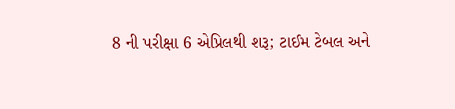8 ની પરીક્ષા 6 એપ્રિલથી શરૂ; ટાઈમ ટેબલ અને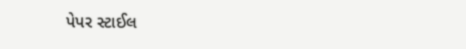પેપર સ્ટાઈલ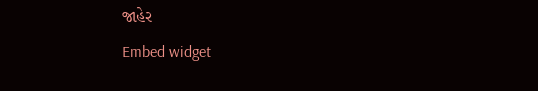જાહેર
Embed widget